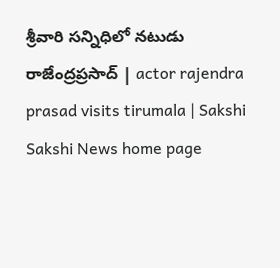శ్రీవారి సన్నిధిలో నటుడు రాజేంద్రప్రసాద్‌ | actor rajendra prasad visits tirumala | Sakshi
Sakshi News home page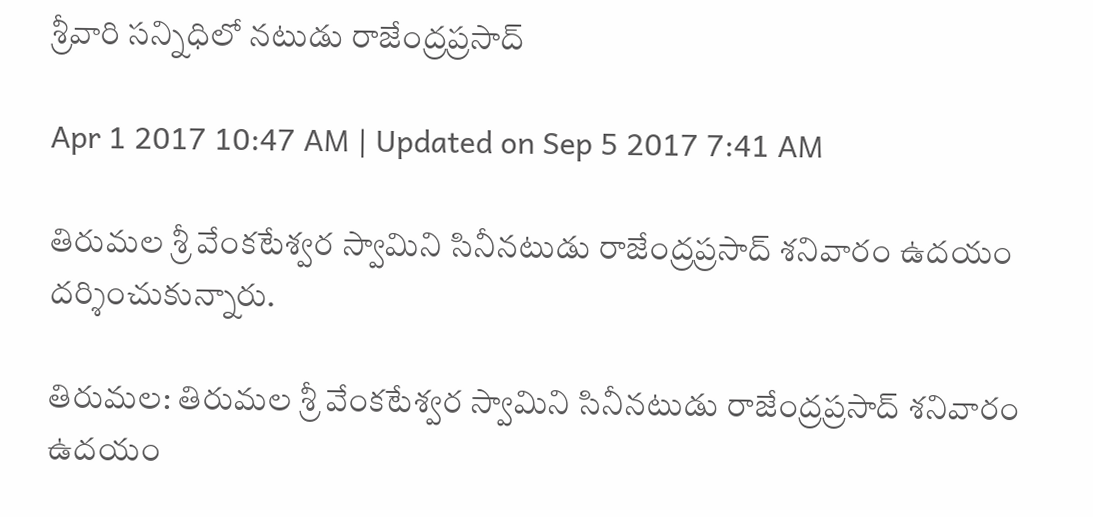శ్రీవారి సన్నిధిలో నటుడు రాజేంద్రప్రసాద్‌

Apr 1 2017 10:47 AM | Updated on Sep 5 2017 7:41 AM

తిరుమల శ్రీ వేంకటేశ్వర స్వామిని సినీనటుడు రాజేంద్రప్రసాద్‌ శనివారం ఉదయం దర్శించుకున్నారు.

తిరుమల: తిరుమల శ్రీ వేంకటేశ్వర స్వామిని సినీనటుడు రాజేంద్రప్రసాద్‌ శనివారం ఉదయం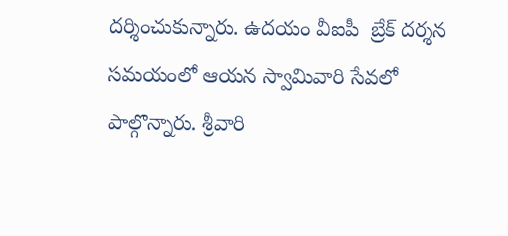దర్శించుకున్నారు. ఉదయం వీఐపీ  బ్రేక్‌ దర‍్శన సమయంలో ఆయన స్వామివారి సేవలో పాల్గొన్నారు. శ్రీవారి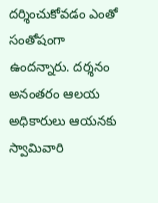దర్శించుకోవడం ఎంతో సంతోషంగా ఉందన్నారు. దర్శనం అనంతరం ఆలయ అధికారులు ఆయనకు స్వామివారి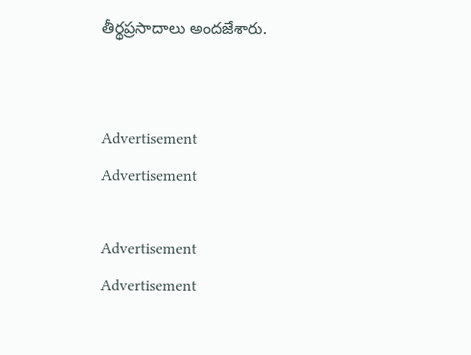తీర్థప్రసాదాలు అందజేశారు.


Advertisement
Advertisement

Advertisement
Advertisement